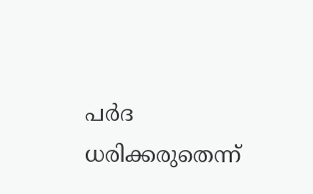പര്‍ദ ധരിക്കരുതെന്ന്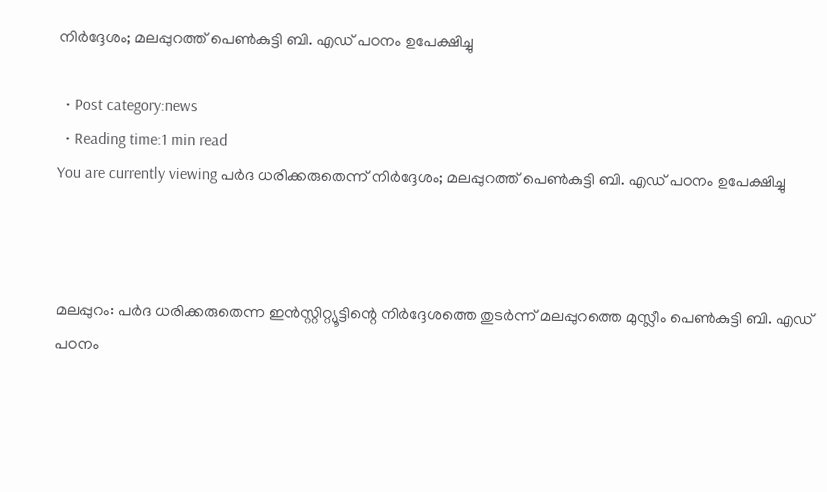നിര്‍ദ്ദേശം; മലപ്പുറത്ത്‌ പെണ്‍കുട്ടി ബി. എഡ് പഠനം ഉപേക്ഷിച്ചു

  • Post category:news
  • Reading time:1 min read
You are currently viewing പര്‍ദ ധരിക്കരുതെന്ന് നിര്‍ദ്ദേശം; മലപ്പുറത്ത്‌ പെണ്‍കുട്ടി ബി. എഡ് പഠനം ഉപേക്ഷിച്ചു



മലപ്പുറം: പര്‍ദ ധരിക്കരുതെന്ന ഇന്‍സ്റ്റിറ്റ്യൂട്ടിന്റെ നിര്‍ദ്ദേശത്തെ തുടര്‍ന്ന് മലപ്പുറത്തെ മുസ്ലീം പെണ്‍കുട്ടി ബി. എഡ് പഠനം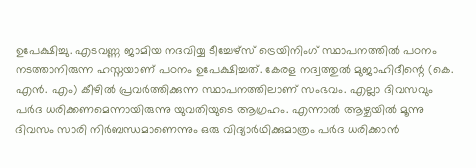ഉപേക്ഷിച്ചു. എടവണ്ണ ജാമിയ നദവിയ്യ ടീച്ചേഴ്സ് ട്രെയിനിംഗ് സ്ഥാപനത്തില്‍ പഠനം നടത്താനിരുന്ന ഹസ്നയാണ് പഠനം ഉപേക്ഷിച്ചത്. കേരള നദ്വത്തുല്‍ മുജാഹിദീന്റെ (കെ. എന്‍. എം) കീഴില്‍ പ്രവര്‍ത്തിക്കുന്ന സ്ഥാപനത്തിലാണ് സംഭവം. എല്ലാ ദിവസവും പര്‍ദ ധരിക്കണമെന്നായിരുന്നു യുവതിയുടെ ആഗ്രഹം. എന്നാല്‍ ആഴ്ചയില്‍ മൂന്നു ദിവസം സാരി നിര്‍ബന്ധമാണെന്നും ഒരു വിദ്യാര്‍ഥിക്കുമാത്രം പര്‍ദ ധരിക്കാന്‍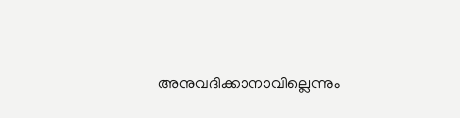അനുവദിക്കാനാവില്ലെന്നും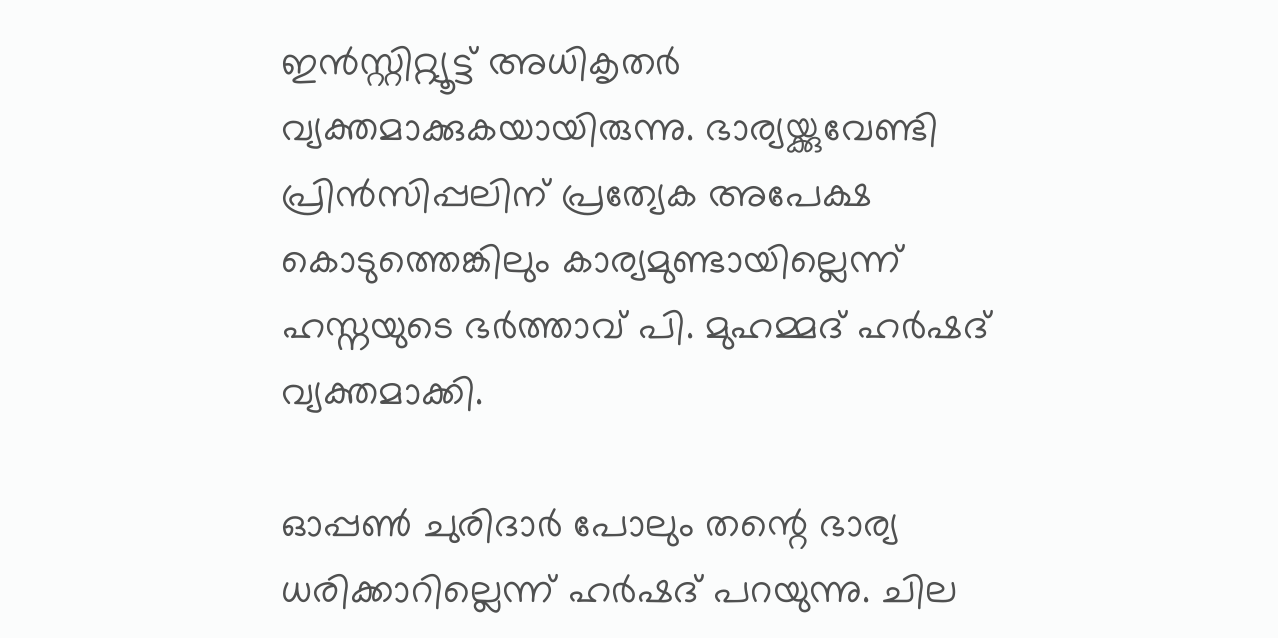ഇന്‍സ്റ്റിറ്റ്യൂട്ട് അധികൃതര്‍ വ്യക്തമാക്കുകയായിരുന്നു. ഭാര്യയ്ക്കുവേണ്ടി പ്രിന്‍സിപ്പലിന് പ്രത്യേക അപേക്ഷ കൊടുത്തെങ്കിലും കാര്യമുണ്ടായില്ലെന്ന് ഹസ്നയുടെ ഭര്‍ത്താവ് പി. മുഹമ്മദ് ഹര്‍ഷദ് വ്യക്തമാക്കി.

ഓപ്പണ്‍ ചുരിദാര്‍ പോലും തന്റെ ഭാര്യ ധരിക്കാറില്ലെന്ന് ഹര്‍ഷദ് പറയുന്നു. ചില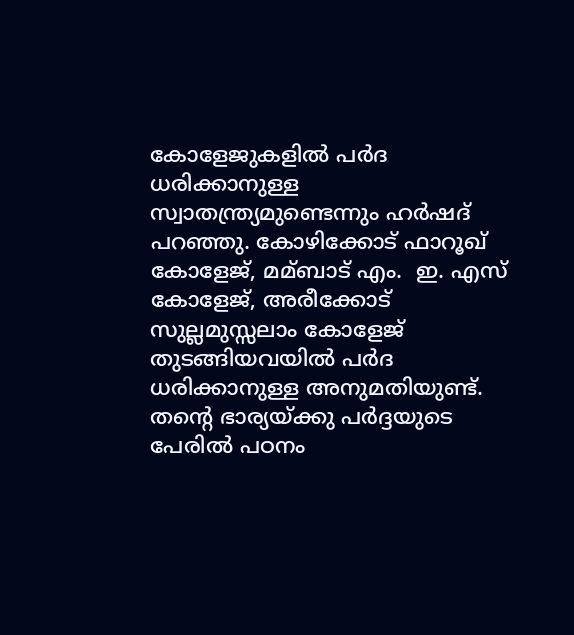കോളേജുകളില്‍ പര്‍ദ ധരിക്കാനുള്ള സ്വാതന്ത്ര്യമുണ്ടെന്നും ഹര്‍ഷദ് പറഞ്ഞു. കോഴിക്കോട് ഫാറൂഖ് കോളേജ്, മമ്ബാട് എം.  ഇ. എസ് കോളേജ്, അരീക്കോട് സുല്ലമുസ്സലാം കോളേജ് തുടങ്ങിയവയില്‍ പര്‍ദ ധരിക്കാനുള്ള അനുമതിയുണ്ട്. തന്റെ ഭാര്യയ്ക്കു പര്‍ദ്ദയുടെ പേരില്‍ പഠനം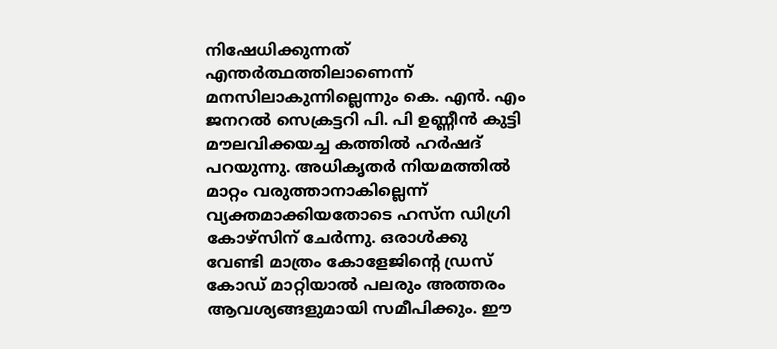നിഷേധിക്കുന്നത് എന്തര്‍ത്ഥത്തിലാണെന്ന് മനസിലാകുന്നില്ലെന്നും കെ. എന്‍. എം ജനറല്‍ സെക്രട്ടറി പി. പി ഉണ്ണീന്‍ കുട്ടി മൗലവിക്കയച്ച കത്തില്‍ ഹര്‍ഷദ് പറയുന്നു. അധികൃതര്‍ നിയമത്തില്‍ മാറ്റം വരുത്താനാകില്ലെന്ന് വ്യക്തമാക്കിയതോടെ ഹസ്ന ഡിഗ്രി കോഴ്സിന് ചേര്‍ന്നു. ഒരാള്‍ക്കു വേണ്ടി മാത്രം കോളേജിന്റെ ഡ്രസ് കോഡ് മാറ്റിയാല്‍ പലരും അത്തരം ആവശ്യങ്ങളുമായി സമീപിക്കും. ഈ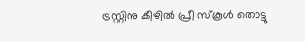ട്രസ്റ്റിനു കീഴില്‍ പ്രീ സ്കൂള്‍ തൊട്ടു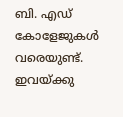ബി. എഡ് കോളേജുകള്‍ വരെയുണ്ട്. ഇവയ്ക്കു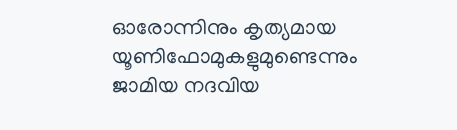ഓരോന്നിനും കൃത്യമായ യൂണിഫോമുകളുമുണ്ടെന്നും ജാമിയ നദവിയ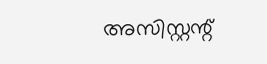അസിസ്റ്റന്റ്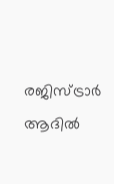രജിസ്ട്രാര്‍ ആദില്‍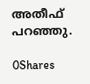അതീഫ് പറഞ്ഞു.

0Shares